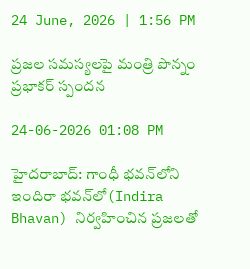24 June, 2026 | 1:56 PM

ప్రజల సమస్యలపై మంత్రి పొన్నం ప్రభాకర్ స్పందన

24-06-2026 01:08 PM

హైదరాబాద్: గాంధీ భవన్‌లోని ఇందిరా భవన్‌లో(Indira Bhavan) నిర్వహించిన ప్రజలతో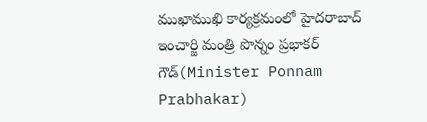ముఖాముఖి కార్యక్రమంలో హైదరాబాద్ ఇంచార్జి మంత్రి పొన్నం ప్రభాకర్ గౌడ్(Minister Ponnam Prabhakar)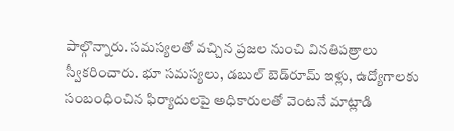పాల్గొన్నారు. సమస్యలతో వచ్చిన ప్రజల నుంచి వినతిపత్రాలు స్వీకరించారు. భూ సమస్యలు, డబుల్ బెడ్‌రూమ్ ఇళ్లు, ఉద్యోగాలకు సంబంధించిన ఫిర్యాదులపై అధికారులతో వెంటనే మాట్లాడి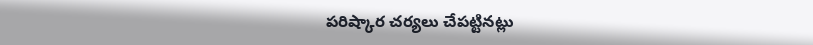పరిష్కార చర్యలు చేపట్టినట్లు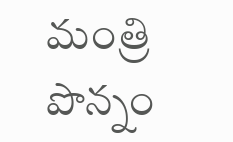మంత్రి పొన్నం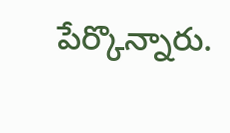పేర్కొన్నారు.